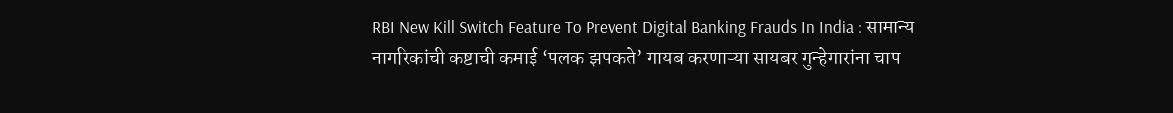RBI New Kill Switch Feature To Prevent Digital Banking Frauds In India : सामान्य नागरिकांची कष्टाची कमाई ‘पलक झपकते’ गायब करणाऱ्या सायबर गुन्हेगारांना चाप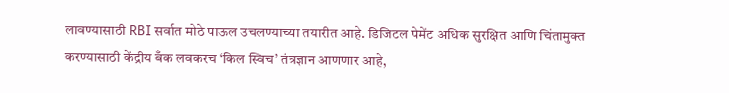लावण्यासाठी RBI सर्वात मोठे पाऊल उचलण्याच्या तयारीत आहे. डिजिटल पेमेंट अधिक सुरक्षित आणि चिंतामुक्त करण्यासाठी केंद्रीय बँक लवकरच ‘किल स्विच’ तंत्रज्ञान आणणार आहे,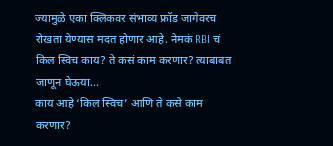ज्यामुळे एका क्लिकवर संभाव्य फ्रॉड जागेवरच रोखता येण्यास मदत होणार आहे. नेमकं RBI चं किल स्विच काय? ते कसं काम करणार? त्याबाबत जाणून घेऊया…
काय आहे ‘किल स्विच’ आणि ते कसे काम करणार?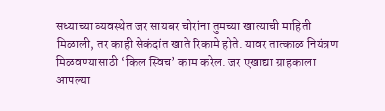सध्याच्या व्यवस्थेत जर सायबर चोरांना तुमच्या खात्याची माहिती मिळाली, तर काही सेकंदांत खाते रिकामे होते. यावर तात्काळ नियंत्रण मिळवण्यासाठी ‘किल स्विच’ काम करेल. जर एखाद्या ग्राहकाला आपल्या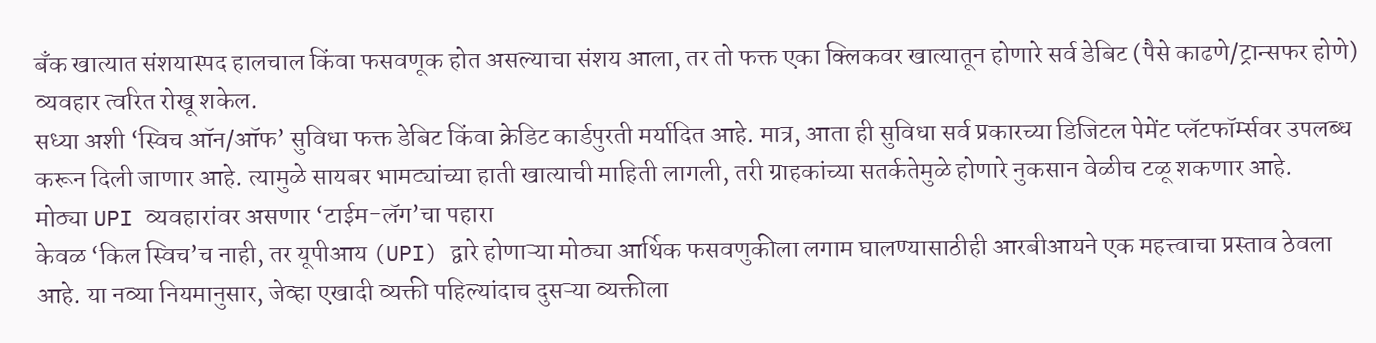बँक खात्यात संशयास्पद हालचाल किंवा फसवणूक होत असल्याचा संशय आला, तर तो फक्त एका क्लिकवर खात्यातून होणारे सर्व डेबिट (पैसे काढणे/ट्रान्सफर होणे) व्यवहार त्वरित रोखू शकेल.
सध्या अशी ‘स्विच ऑन/ऑफ’ सुविधा फक्त डेबिट किंवा क्रेडिट कार्डपुरती मर्यादित आहे. मात्र, आता ही सुविधा सर्व प्रकारच्या डिजिटल पेमेंट प्लॅटफॉर्म्सवर उपलब्ध करून दिली जाणार आहे. त्यामुळे सायबर भामट्यांच्या हाती खात्याची माहिती लागली, तरी ग्राहकांच्या सतर्कतेमुळे होणारे नुकसान वेळीच टळू शकणार आहे.
मोठ्या UPI व्यवहारांवर असणार ‘टाईम-लॅग’चा पहारा
केवळ ‘किल स्विच’च नाही, तर यूपीआय (UPI) द्वारे होणाऱ्या मोठ्या आर्थिक फसवणुकीला लगाम घालण्यासाठीही आरबीआयने एक महत्त्वाचा प्रस्ताव ठेवला आहे. या नव्या नियमानुसार, जेव्हा एखादी व्यक्ती पहिल्यांदाच दुसऱ्या व्यक्तीला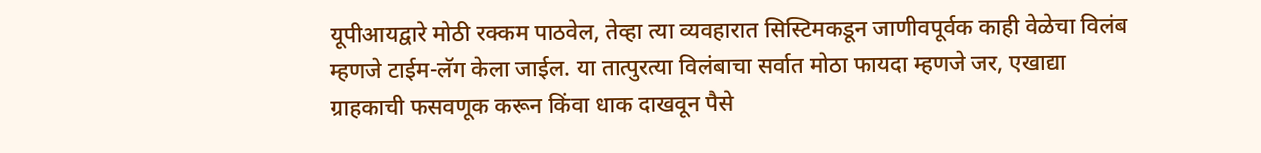यूपीआयद्वारे मोठी रक्कम पाठवेल, तेव्हा त्या व्यवहारात सिस्टिमकडून जाणीवपूर्वक काही वेळेचा विलंब म्हणजे टाईम-लॅग केला जाईल. या तात्पुरत्या विलंबाचा सर्वात मोठा फायदा म्हणजे जर, एखाद्या ग्राहकाची फसवणूक करून किंवा धाक दाखवून पैसे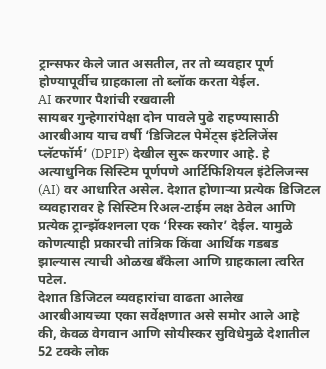ट्रान्सफर केले जात असतील, तर तो व्यवहार पूर्ण होण्यापूर्वीच ग्राहकाला तो ब्लॉक करता येईल.
AI करणार पैशांची रखवाली
सायबर गुन्हेगारांपेक्षा दोन पावले पुढे राहण्यासाठी आरबीआय याच वर्षी ‘डिजिटल पेमेंट्स इंटेलिजेंस प्लॅटफॉर्म’ (DPIP) देखील सुरू करणार आहे. हे अत्याधुनिक सिस्टिम पूर्णपणे आर्टिफिशियल इंटेलिजन्स (AI) वर आधारित असेल. देशात होणाऱ्या प्रत्येक डिजिटल व्यवहारावर हे सिस्टिम रिअल-टाईम लक्ष ठेवेल आणि प्रत्येक ट्रान्झॅक्शनला एक ‘रिस्क स्कोर’ देईल. यामुळे कोणत्याही प्रकारची तांत्रिक किंवा आर्थिक गडबड झाल्यास त्याची ओळख बँकेला आणि ग्राहकाला त्वरित पटेल.
देशात डिजिटल व्यवहारांचा वाढता आलेख
आरबीआयच्या एका सर्वेक्षणात असे समोर आले आहे की, केवळ वेगवान आणि सोयीस्कर सुविधेमुळे देशातील 52 टक्के लोक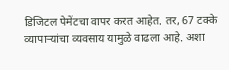डिजिटल पेमेंटचा वापर करत आहेत. तर, 67 टक्के व्यापाऱ्यांचा व्यवसाय यामुळे वाढला आहे. अशा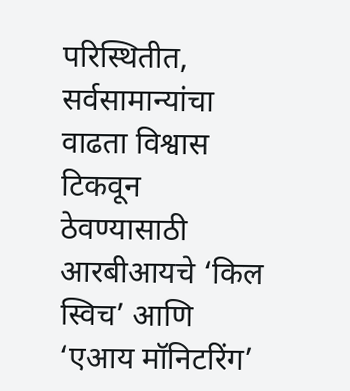परिस्थितीत, सर्वसामान्यांचा वाढता विश्वास टिकवून ठेवण्यासाठी आरबीआयचे ‘किल स्विच’ आणि ‘एआय मॉनिटरिंग’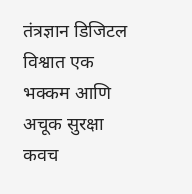तंत्रज्ञान डिजिटल विश्वात एक भक्कम आणि अचूक सुरक्षा कवच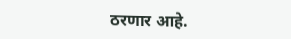ठरणार आहे.